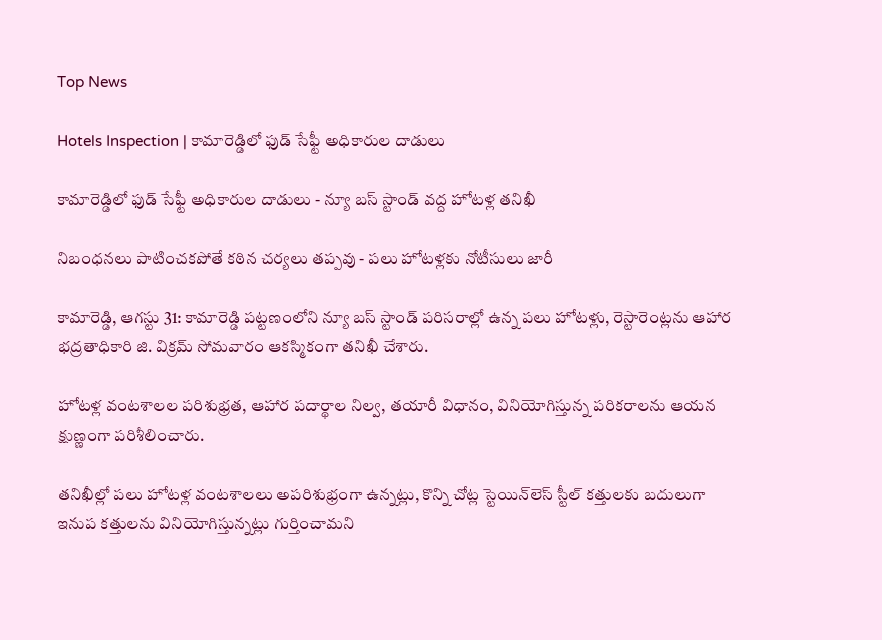Top News

Hotels Inspection | కామారెడ్డిలో ఫుడ్ సేఫ్టీ అధికారుల దాడులు

కామారెడ్డిలో ఫుడ్ సేఫ్టీ అధికారుల దాడులు - న్యూ బస్ స్టాండ్ వద్ద హోటళ్ల తనిఖీ

నిబంధనలు పాటించకపోతే కఠిన చర్యలు తప్పవు - పలు హోటళ్లకు నోటీసులు జారీ

కామారెడ్డి, ఆగస్టు 31: కామారెడ్డి పట్టణంలోని న్యూ బస్ స్టాండ్ పరిసరాల్లో ఉన్న పలు హోటళ్లు, రెస్టారెంట్లను ఆహార భద్రతాధికారి జి. విక్రమ్ సోమవారం ఆకస్మికంగా తనిఖీ చేశారు.

హోటళ్ల వంటశాలల పరిశుభ్రత, ఆహార పదార్థాల నిల్వ, తయారీ విధానం, వినియోగిస్తున్న పరికరాలను ఆయన క్షుణ్ణంగా పరిశీలించారు.

తనిఖీల్లో పలు హోటళ్ల వంటశాలలు అపరిశుభ్రంగా ఉన్నట్లు, కొన్ని చోట్ల స్టెయిన్‌లెస్ స్టీల్ కత్తులకు బదులుగా ఇనుప కత్తులను వినియోగిస్తున్నట్లు గుర్తించామని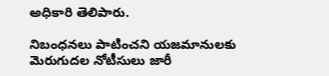అధికారి తెలిపారు.

నిబంధనలు పాటించని యజమానులకు మెరుగుదల నోటీసులు జారీ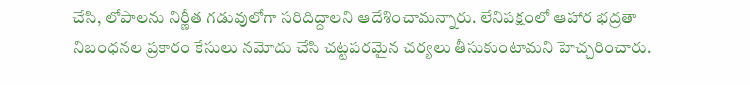చేసి, లోపాలను నిర్ణీత గడువులోగా సరిదిద్దాలని ఆదేశించామన్నారు. లేనిపక్షంలో ఆహార భద్రతా నిబంధనల ప్రకారం కేసులు నమోదు చేసి చట్టపరమైన చర్యలు తీసుకుంటామని హెచ్చరించారు.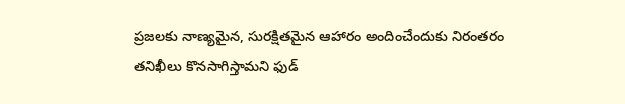ప్రజలకు నాణ్యమైన, సురక్షితమైన ఆహారం అందించేందుకు నిరంతరం తనిఖీలు కొనసాగిస్తామని ఫుడ్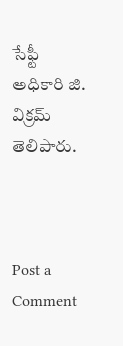సేఫ్టీ అధికారి జి. విక్రమ్ తెలిపారు.



Post a Comment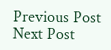Previous Post Next Post